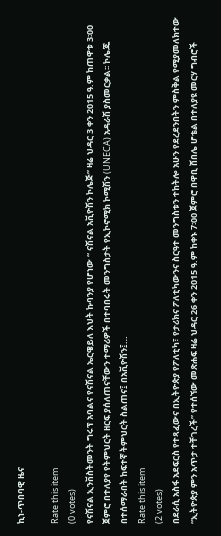ኪነ-ጥበባዊ ዜና

Rate this item
(0 votes)
የናሽናል ኢንቨስትመንት ግሩፕ አባልና የናሽናል ኤርዌይለ እህት ኩባንያ የሆነው “ ናሽናል አቪዮሽን ኮሌጅ” ዛሬ ህዳር 3 ቀን 2015 ዓ.ም ከጠዋቱ 3፡00 ጀምሮ በተለያየ የትምህርት ዘርፍ ያሰለጠናቸውን ተማሪዎች በተባበሩት መንግስታት የኢኮኖሚክ ኮሚሽን (UNECA) አዳራሽ ያስመርቃል፡፡ ኮሌጁ በተሰማራበት ከፍተኛ ትምህርት ስልጠና፤ በአቪዮሽን፤…
Rate this item
(2 votes)
በደራሲ አስፋ አደፍርስ የተጻፈውና በኢትዮጵያ የፖለቲካ፣ የታሪክና ፖለቲካውንና ስርዓተ መንግስቱን ተከትሎ አሁን የደረደንበትን ምስቅል የሚያመለክተው “ኢትዮጵያ ምን አጥታ ተቸገረች” የተሰኘው መጽሐፍ ዛሬ ህዳር 26 ቀን 2015 ዓ.ም ከቀኑ 7፡00 ጀምሮ በዋቢ ሸበሌ ሆቴል በተለያዩ መርሃ ግብሮች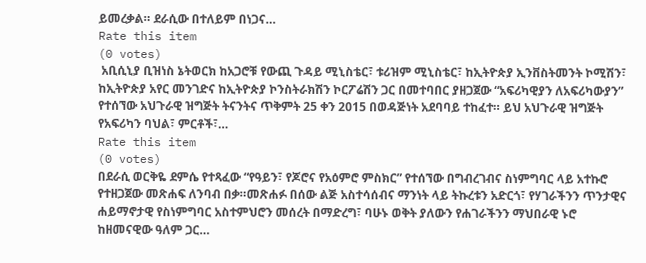ይመረቃል። ደራሲው በተለይም በነጋና…
Rate this item
(0 votes)
 አቢሲኒያ ቢዝነስ ኔትወርክ ከአጋሮቹ የውጪ ጉዳይ ሚኒስቴር፣ ቱሪዝም ሚኒስቴር፣ ከኢትዮጵያ ኢንቨስትመንት ኮሚሽን፣ ከኢትዮጵያ አየር መንገድና ከኢትዮጵያ ኮንስትራክሽን ኮርፖሬሽን ጋር በመተባበር ያዘጋጀው “አፍሪካዊያን ለአፍሪካውያን” የተሰኘው አህጉራዊ ዝግጅት ትናንትና ጥቅምት 25 ቀን 2015 በወዳጅነት አደባባይ ተከፈተ። ይህ አህጉራዊ ዝግጅት የአፍሪካን ባህል፣ ምርቶች፣…
Rate this item
(0 votes)
በደራሲ ወርቅዬ ደምሴ የተጻፈው “የዓይን፣ የጆሮና የአዕምሮ ምስክር” የተሰኘው በግብረገብና ስነምግባር ላይ አተኩሮ የተዘጋጀው መጽሐፍ ለንባብ በቃ።መጽሐፉ በሰው ልጅ አስተሳሰብና ማንነት ላይ ትኩረቱን አድርጎ፣ የሃገራችንን ጥንታዊና ሐይማኖታዊ የስነምግባር አስተምህሮን መሰረት በማድረግ፣ ባሁኑ ወቅት ያለውን የሐገራችንን ማህበራዊ ኑሮ ከዘመናዊው ዓለም ጋር…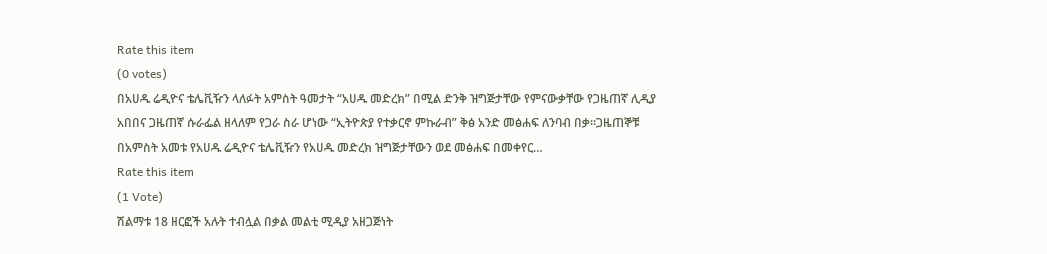Rate this item
(0 votes)
በአሀዱ ሬዲዮና ቴሌቪዥን ላለፉት አምስት ዓመታት “አሀዱ መድረክ” በሚል ድንቅ ዝግጅታቸው የምናውቃቸው የጋዜጠኛ ሊዲያ አበበና ጋዜጠኛ ሱራፌል ዘላለም የጋራ ስራ ሆነው “ኢትዮጵያ የተቃርኖ ምኩራብ” ቅፅ አንድ መፅሐፍ ለንባብ በቃ።ጋዜጠኞቹ በአምስት አመቱ የአሀዱ ሬዲዮና ቴሌቪዥን የአሀዱ መድረክ ዝግጅታቸውን ወደ መፅሐፍ በመቀየር…
Rate this item
(1 Vote)
ሽልማቱ 18 ዘርፎች አሉት ተብሏል በቃል መልቲ ሚዲያ አዘጋጅነት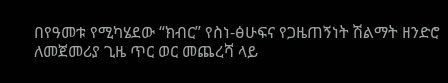በየዓመቱ የሚካሄደው “ክብር” የስነ-ፅሁፍና የጋዜጠኝነት ሽልማት ዘንድሮ ለመጀመሪያ ጊዜ ጥር ወር መጨረሻ ላይ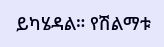ይካሄዳል። የሽልማቱ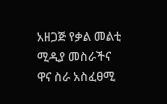አዘጋጅ የቃል መልቲ ሚዲያ መስራችና ዋና ስራ አስፈፀሚ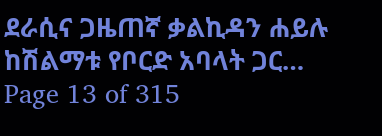ደራሲና ጋዜጠኛ ቃልኪዳን ሐይሉ ከሽልማቱ የቦርድ አባላት ጋር…
Page 13 of 315